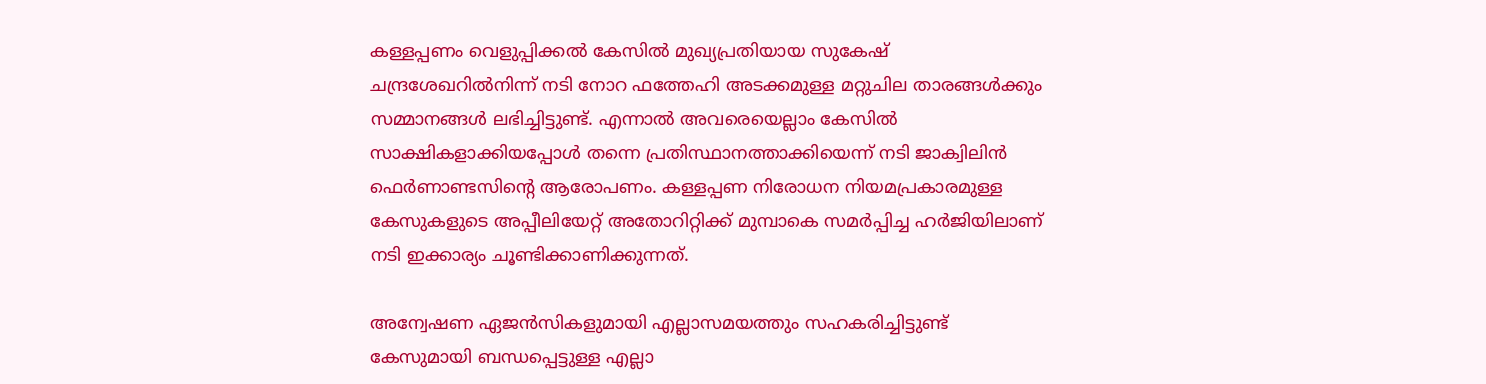കള്ളപ്പണം വെളുപ്പിക്കൽ കേസിൽ മുഖ്യപ്രതിയായ സുകേഷ് ചന്ദ്രശേഖറില്‍നിന്ന് നടി നോറ ഫത്തേഹി അടക്കമുള്ള മറ്റുചില താരങ്ങള്‍ക്കും സമ്മാനങ്ങള്‍ ലഭിച്ചിട്ടുണ്ട്. എന്നാല്‍ അവരെയെല്ലാം കേസില്‍ സാക്ഷികളാക്കിയപ്പോള്‍ തന്നെ പ്രതിസ്ഥാനത്താക്കിയെന്ന് നടി ജാക്വിലിന്‍ ഫെര്‍ണാണ്ടസിന്റെ ആരോപണം. കള്ളപ്പണ നിരോധന നിയമപ്രകാരമുള്ള കേസുകളുടെ അപ്പീലിയേറ്റ് അതോറിറ്റിക്ക് മുമ്പാകെ സമര്‍പ്പിച്ച ഹര്‍ജിയിലാണ് നടി ഇക്കാര്യം ചൂണ്ടിക്കാണിക്കുന്നത്.

അന്വേഷണ ഏജന്‍സികളുമായി എല്ലാസമയത്തും സഹകരിച്ചിട്ടുണ്ട് കേസുമായി ബന്ധപ്പെട്ടുള്ള എല്ലാ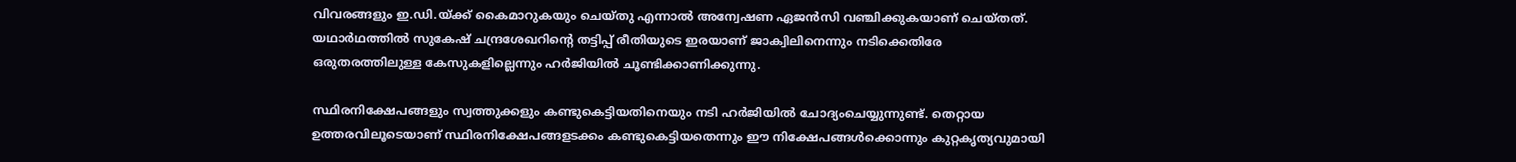വിവരങ്ങളും ഇ.ഡി.യ്ക്ക് കൈമാറുകയും ചെയ്തു എന്നാല്‍ അന്വേഷണ ഏജന്‍സി വഞ്ചിക്കുകയാണ് ചെയ്തത്. യഥാര്‍ഥത്തില്‍ സുകേഷ് ചന്ദ്രശേഖറിന്റെ തട്ടിപ്പ് രീതിയുടെ ഇരയാണ് ജാക്വിലിനെന്നും നടിക്കെതിരേ ഒരുതരത്തിലുള്ള കേസുകളില്ലെന്നും ഹര്‍ജിയില്‍ ചൂണ്ടിക്കാണിക്കുന്നു.

സ്ഥിരനിക്ഷേപങ്ങളും സ്വത്തുക്കളും കണ്ടുകെട്ടിയതിനെയും നടി ഹര്‍ജിയില്‍ ചോദ്യംചെയ്യുന്നുണ്ട്. തെറ്റായ ഉത്തരവിലൂടെയാണ് സ്ഥിരനിക്ഷേപങ്ങളടക്കം കണ്ടുകെട്ടിയതെന്നും ഈ നിക്ഷേപങ്ങള്‍ക്കൊന്നും കുറ്റകൃത്യവുമായി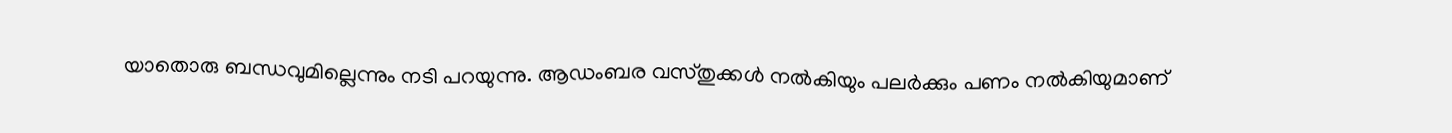യാതൊരു ബന്ധവുമില്ലെന്നും നടി പറയുന്നു. ആഡംബര വസ്തുക്കൾ നൽകിയും പലർക്കും പണം നൽകിയുമാണ്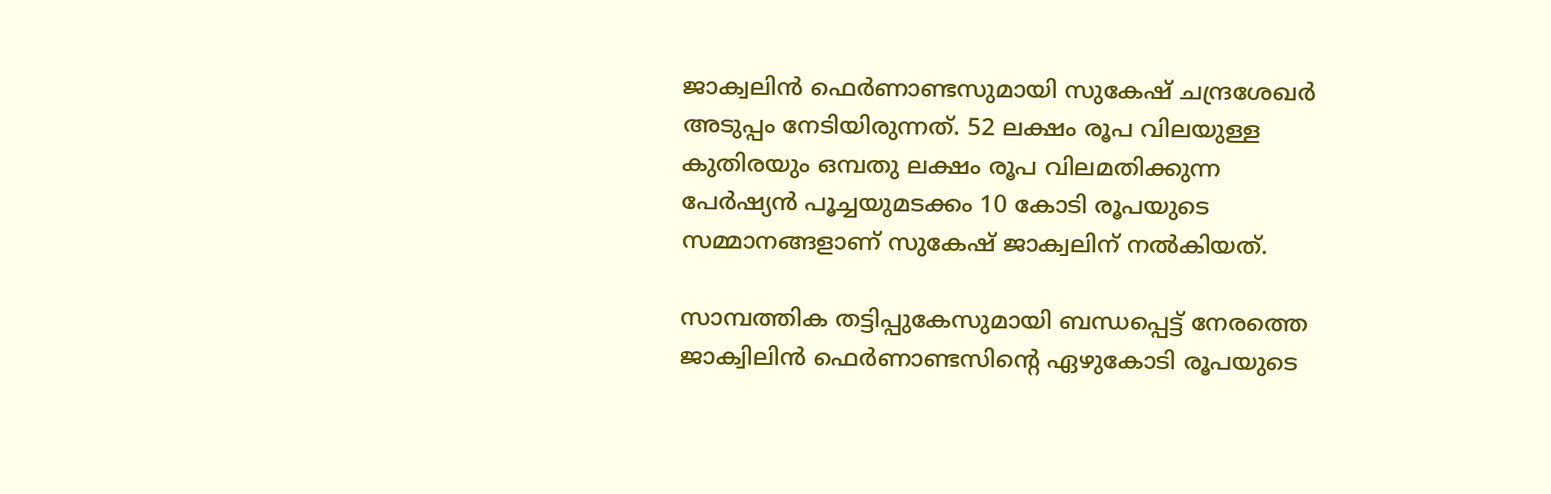ജാക്വലിൻ ഫെർണാണ്ടസുമായി സുകേഷ് ചന്ദ്രശേഖർ അടുപ്പം നേടിയിരുന്നത്. 52 ലക്ഷം രൂപ വിലയുള്ള കുതിരയും ഒമ്പതു ലക്ഷം രൂപ വിലമതിക്കുന്ന പേർഷ്യൻ പൂച്ചയുമടക്കം 10 കോടി രൂപയുടെ സമ്മാനങ്ങളാണ് സുകേഷ് ജാക്വലിന് നൽകിയത്.

സാമ്പത്തിക തട്ടിപ്പുകേസുമായി ബന്ധപ്പെട്ട് നേരത്തെ ജാക്വിലിന്‍ ഫെര്‍ണാണ്ടസിന്റെ ഏഴുകോടി രൂപയുടെ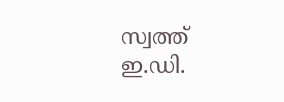സ്വത്ത് ഇ.ഡി.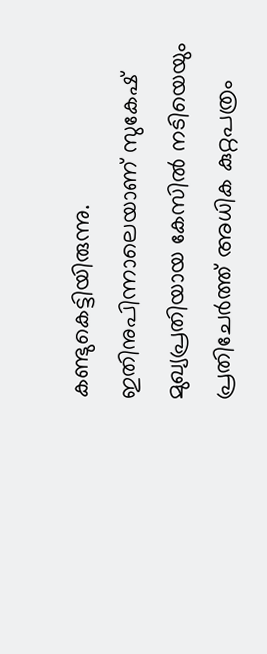കണ്ടുകെട്ടിയിരുന്നു. ഇതിനുപിന്നാലെയാണ് സുകേഷ് മുഖ്യപ്രതിയായ കേസില്‍ നടിയെയും പ്രതിചേര്‍ത്ത് അധിക കുറ്റപത്രം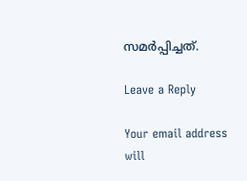സമര്‍പ്പിച്ചത്.

Leave a Reply

Your email address will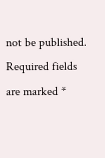not be published. Required fields are marked *